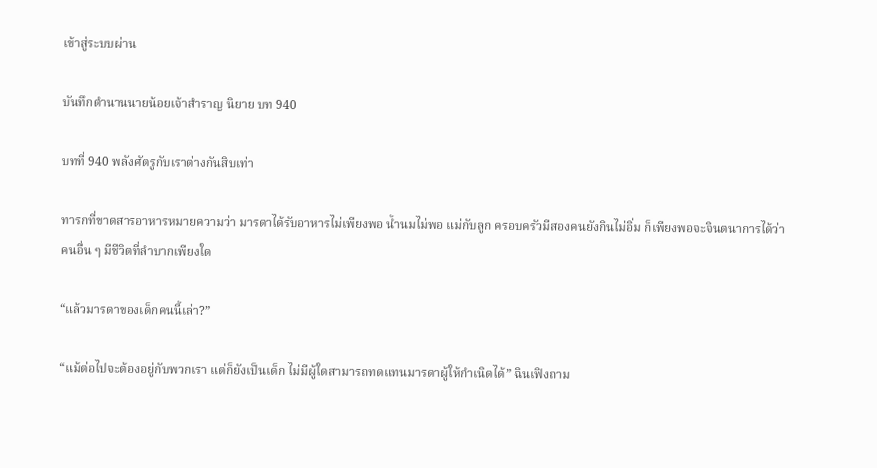เข้าสู่ระบบผ่าน

บันทึกตำนานนายน้อยเจ้าสำราญ นิยาย บท 940

บทที่ 940 พลังศัตรูกับเราต่างกันสิบเท่า

ทารกที่ขาดสารอาหารหมายความว่า มารดาได้รับอาหารไม่เพียงพอ น้ำนมไม่พอ แม่กับลูก ครอบครัวมีสองคนยังกินไม่อิ่ม ก็เพียงพอจะจินตนาการได้ว่าคนอื่น ๆ มีชีวิตที่ลำบากเพียงใด

“แล้วมารดาของเด็กคนนี้เล่า?”

“แม้ต่อไปจะต้องอยู่กับพวกเรา แต่ก็ยังเป็นเด็ก ไม่มีผู้ใดสามารถทดแทนมารดาผู้ให้กำเนิดได้” ฉินเฟิงถาม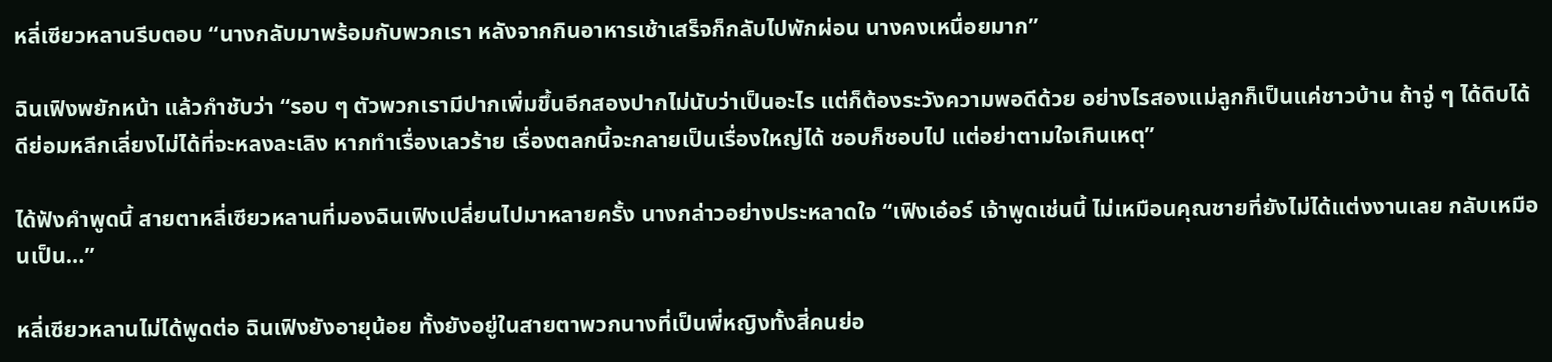หลี่เซียวหลานรีบตอบ “นางกลับมาพร้อมกับพวกเรา หลังจากกินอาหารเช้าเสร็จก็กลับไปพักผ่อน นางคงเหนื่อยมาก”

ฉินเฟิงพยักหน้า แล้วกำชับว่า “รอบ ๆ ตัวพวกเรามีปากเพิ่มขึ้นอีกสองปากไม่นับว่าเป็นอะไร แต่ก็ต้องระวังความพอดีด้วย อย่างไรสองแม่ลูกก็เป็นแค่ชาวบ้าน ถ้าจู่ ๆ ได้ดิบได้ดีย่อมหลีกเลี่ยงไม่ได้ที่จะหลงละเลิง หากทำเรื่องเลวร้าย เรื่องตลกนี้จะกลายเป็นเรื่องใหญ่ได้ ชอบก็ชอบไป แต่อย่าตามใจเกินเหตุ”

ได้ฟังคำพูดนี้ สายตาหลี่เซียวหลานที่มองฉินเฟิงเปลี่ยนไปมาหลายครั้ง นางกล่าวอย่างประหลาดใจ “เฟิงเอ๋อร์ เจ้าพูดเช่นนี้ ไม่เหมือนคุณชายที่ยังไม่ได้แต่งงานเลย กลับเหมือนเป็น…”

หลี่เซียวหลานไม่ได้พูดต่อ ฉินเฟิงยังอายุน้อย ทั้งยังอยู่ในสายตาพวกนางที่เป็นพี่หญิงทั้งสี่คนย่อ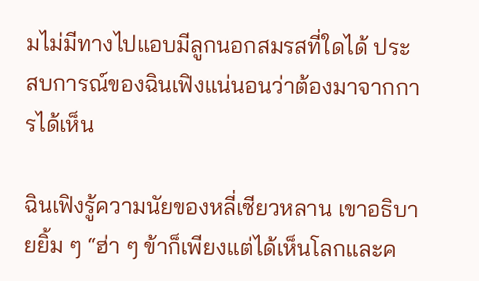มไม่มีทางไปแอบมีลูกนอกสมรสที่ใดได้ ประสบการณ์ของฉินเฟิงแน่นอนว่าต้องมาจากการได้เห็น

ฉินเฟิงรู้ความนัยของหลี่เซียวหลาน เขาอธิบายยิ้ม ๆ “ฮ่า ๆ ข้าก็เพียงแต่ได้เห็นโลกและค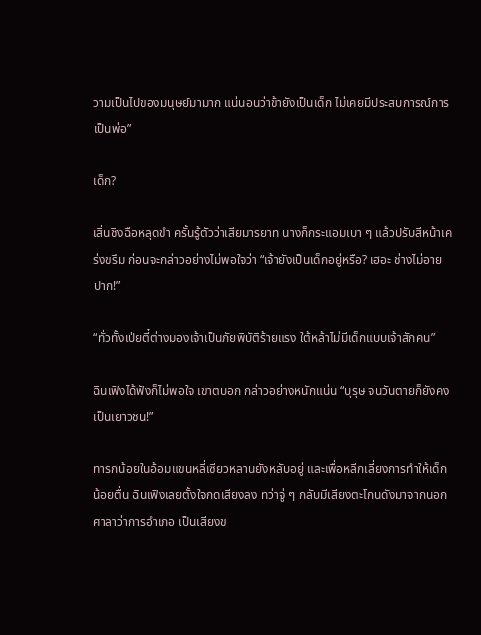วามเป็นไปของมนุษย์มามาก แน่นอนว่าข้ายังเป็นเด็ก ไม่เคยมีประสบการณ์การเป็นพ่อ”

เด็ก?

เสิ่นชิงฉือหลุดขำ ครั้นรู้ตัวว่าเสียมารยาท นางก็กระแอมเบา ๆ แล้วปรับสีหน้าเคร่งขรึม ก่อนจะกล่าวอย่างไม่พอใจว่า “เจ้ายังเป็นเด็กอยู่หรือ? เฮอะ ช่างไม่อายปาก!”

“ทั่วทั้งเป่ยตี๋ต่างมองเจ้าเป็นภัยพิบัติร้ายแรง ใต้หล้าไม่มีเด็กแบบเจ้าสักคน”

ฉินเฟิงได้ฟังก็ไม่พอใจ เขาตบอก กล่าวอย่างหนักแน่น “บุรุษ จนวันตายก็ยังคงเป็นเยาวชน!”

ทารกน้อยในอ้อมแขนหลี่เซียวหลานยังหลับอยู่ และเพื่อหลีกเลี่ยงการทำให้เด็กน้อยตื่น ฉินเฟิงเลยตั้งใจกดเสียงลง ทว่าจู่ ๆ กลับมีเสียงตะโกนดังมาจากนอกศาลาว่าการอำเภอ เป็นเสียงข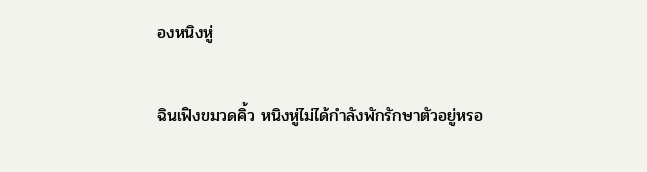องหนิงหู่

ฉินเฟิงขมวดคิ้ว หนิงหู่ไม่ได้กำลังพักรักษาตัวอยู่หรอ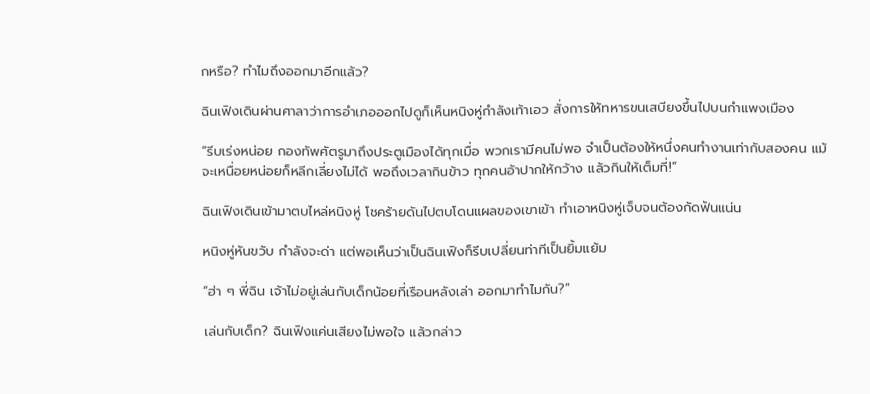กหรือ? ทำไมถึงออกมาอีกแล้ว?

ฉินเฟิงเดินผ่านศาลาว่าการอำเภอออกไปดูก็เห็นหนิงหู่กำลังเท้าเอว สั่งการให้ทหารขนเสบียงขึ้นไปบนกำแพงเมือง

“รีบเร่งหน่อย กองทัพศัตรูมาถึงประตูเมืองได้ทุกเมื่อ พวกเรามีคนไม่พอ จำเป็นต้องให้หนึ่งคนทำงานเท่ากับสองคน แม้จะเหนื่อยหน่อยก็หลีกเลี่ยงไม่ได้ พอถึงเวลากินข้าว ทุกคนอ้าปากให้กว้าง แล้วกินให้เต็มที่!”

ฉินเฟิงเดินเข้ามาตบไหล่หนิงหู่ โชคร้ายดันไปตบโดนแผลของเขาเข้า ทำเอาหนิงหู่เจ็บจนต้องกัดฟันแน่น

หนิงหู่หันขวับ กำลังจะด่า แต่พอเห็นว่าเป็นฉินเฟิงก็รีบเปลี่ยนท่าทีเป็นยิ้มแย้ม

“ฮ่า ๆ พี่ฉิน เจ้าไม่อยู่เล่นกับเด็กน้อยที่เรือนหลังเล่า ออกมาทำไมกัน?”

เล่นกับเด็ก? ฉินเฟิงแค่นเสียงไม่พอใจ แล้วกล่าว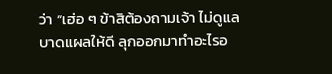ว่า “เฮ่อ ๆ ข้าสิต้องถามเจ้า ไม่ดูแลบาดแผลให้ดี ลุกออกมาทำอะไรอ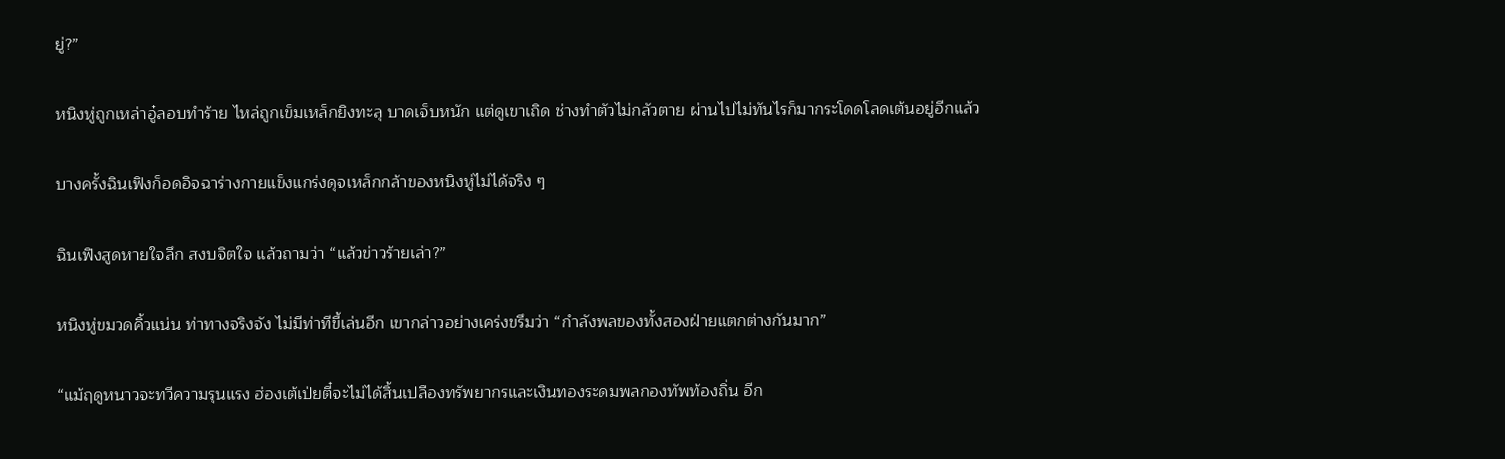ยู่?”

หนิงหู่ถูกเหล่าอู๋ลอบทำร้าย ไหล่ถูกเข็มเหล็กยิงทะลุ บาดเจ็บหนัก แต่ดูเขาเถิด ช่างทำตัวไม่กลัวตาย ผ่านไปไม่ทันไรก็มากระโดดโลดเต้นอยู่อีกแล้ว

บางครั้งฉินเฟิงก็อดอิจฉาร่างกายแข็งแกร่งดุจเหล็กกล้าของหนิงหู่ไม่ได้จริง ๆ

ฉินเฟิงสูดหายใจลึก สงบจิตใจ แล้วถามว่า “แล้วข่าวร้ายเล่า?”

หนิงหู่ขมวดคิ้วแน่น ท่าทางจริงจัง ไม่มีท่าทีขี้เล่นอีก เขากล่าวอย่างเคร่งขรึมว่า “กำลังพลของทั้งสองฝ่ายแตกต่างกันมาก”

“แม้ฤดูหนาวจะทวีความรุนแรง ฮ่องเต้เป่ยตี๋จะไม่ได้สิ้นเปลืองทรัพยากรและเงินทองระดมพลกองทัพท้องถิ่น อีก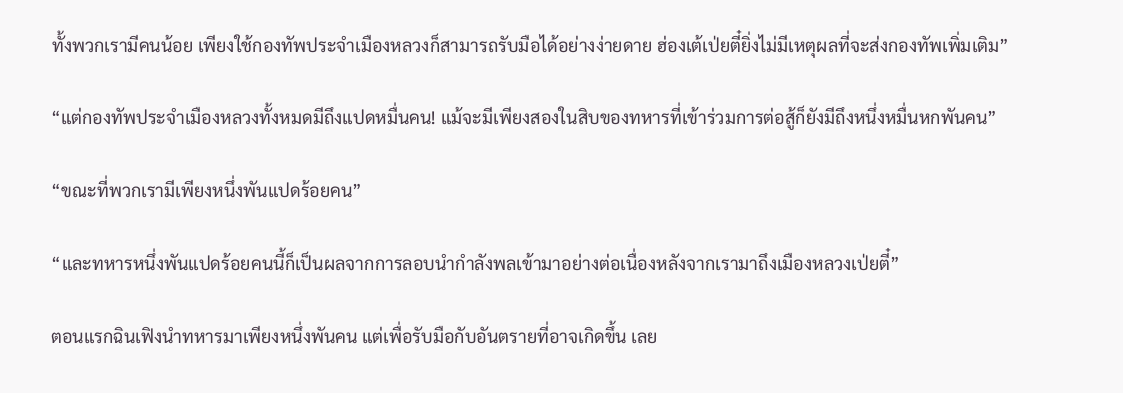ทั้งพวกเรามีคนน้อย เพียงใช้กองทัพประจำเมืองหลวงก็สามารถรับมือได้อย่างง่ายดาย ฮ่องเต้เป่ยตี๋ยิ่งไม่มีเหตุผลที่จะส่งกองทัพเพิ่มเติม”

“แต่กองทัพประจำเมืองหลวงทั้งหมดมีถึงแปดหมื่นคน! แม้จะมีเพียงสองในสิบของทหารที่เข้าร่วมการต่อสู้ก็ยังมีถึงหนึ่งหมื่นหกพันคน”

“ขณะที่พวกเรามีเพียงหนึ่งพันแปดร้อยคน”

“และทหารหนึ่งพันแปดร้อยคนนี้ก็เป็นผลจากการลอบนำกำลังพลเข้ามาอย่างต่อเนื่องหลังจากเรามาถึงเมืองหลวงเป่ยตี๋”

ตอนแรกฉินเฟิงนำทหารมาเพียงหนึ่งพันคน แต่เพื่อรับมือกับอันตรายที่อาจเกิดขึ้น เลย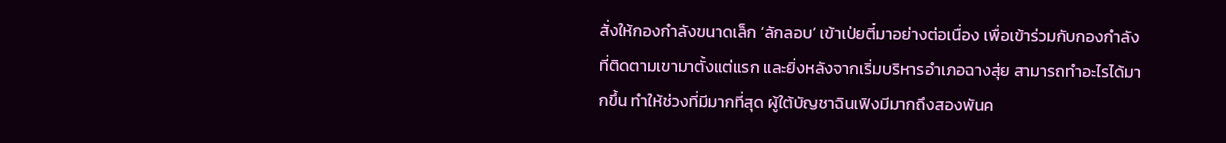สั่งให้กองกำลังขนาดเล็ก ‘ลักลอบ’ เข้าเป่ยตี๋มาอย่างต่อเนื่อง เพื่อเข้าร่วมกับกองกำลังที่ติดตามเขามาตั้งแต่แรก และยิ่งหลังจากเริ่มบริหารอำเภอฉางสุ่ย สามารถทำอะไรได้มากขึ้น ทำให้ช่วงที่มีมากที่สุด ผู้ใต้บัญชาฉินเฟิงมีมากถึงสองพันค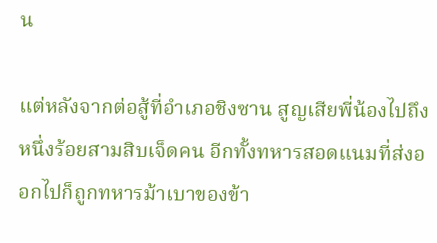น

แต่หลังจากต่อสู้ที่อำเภอชิงซาน สูญเสียพี่น้องไปถึงหนึ่งร้อยสามสิบเจ็ดคน อีกทั้งทหารสอดแนมที่ส่งออกไปก็ถูกทหารม้าเบาของข้า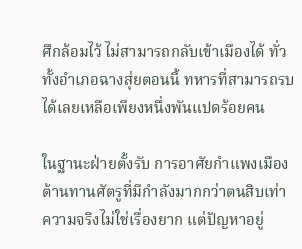ศึกล้อมไว้ ไม่สามารถกลับเข้าเมืองได้ ทั่วทั้งอำเภอฉางสุ่ยตอนนี้ ทหารที่สามารถรบได้เลยเหลือเพียงหนึ่งพันแปดร้อยคน

ในฐานะฝ่ายตั้งรับ การอาศัยกำแพงเมืองต้านทานศัตรูที่มีกำลังมากกว่าตนสิบเท่า ความจริงไม่ใช่เรื่องยาก แต่ปัญหาอยู่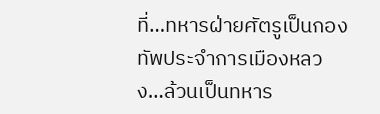ที่…ทหารฝ่ายศัตรูเป็นกองทัพประจำการเมืองหลวง…ล้วนเป็นทหาร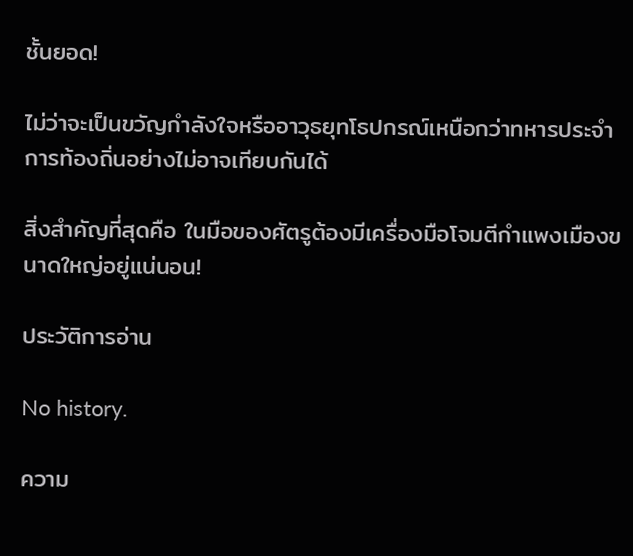ชั้นยอด!

ไม่ว่าจะเป็นขวัญกำลังใจหรืออาวุธยุทโธปกรณ์เหนือกว่าทหารประจำการท้องถิ่นอย่างไม่อาจเทียบกันได้

สิ่งสำคัญที่สุดคือ ในมือของศัตรูต้องมีเครื่องมือโจมตีกำแพงเมืองขนาดใหญ่อยู่แน่นอน!

ประวัติการอ่าน

No history.

ความ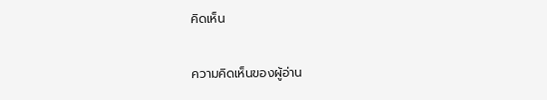คิดเห็น

ความคิดเห็นของผู้อ่าน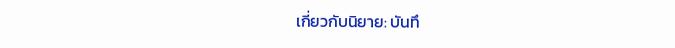เกี่ยวกับนิยาย: บันทึ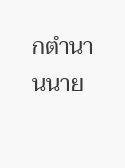กตำนานนาย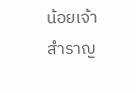น้อยเจ้าสำราญ